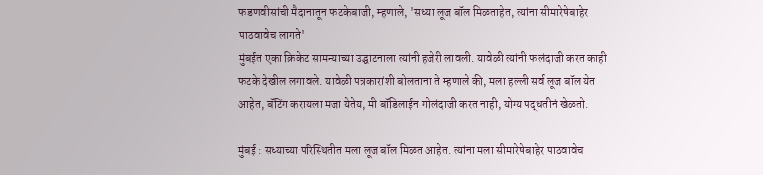फडणवीसांची मैदानातून फटकेबाजी, म्हणाले, 'सध्या लूज बॉल मिळताहेत, त्यांना सीमारेषेबाहेर पाठवावेच लागते'
मुंबईत एका क्रिकेट सामन्याच्या उद्घाटनाला त्यांनी हजेरी लावली. यावेळी त्यांनी फलंदाजी करत काही फटके देखील लगावले. यावेळी पत्रकारांशी बोलताना ते म्हणाले की, मला हल्ली सर्व लूज बॉल येत आहेत, बॅटिंग करायला मजा येतेय, मी बॉडिलाईन गोलंदाजी करत नाही, योग्य पद्धतीनं खेळतो.

मुंबई : सध्याच्या परिस्थितीत मला लूज बॉल मिळत आहेत. त्यांना मला सीमारेषेबाहेर पाठवावेच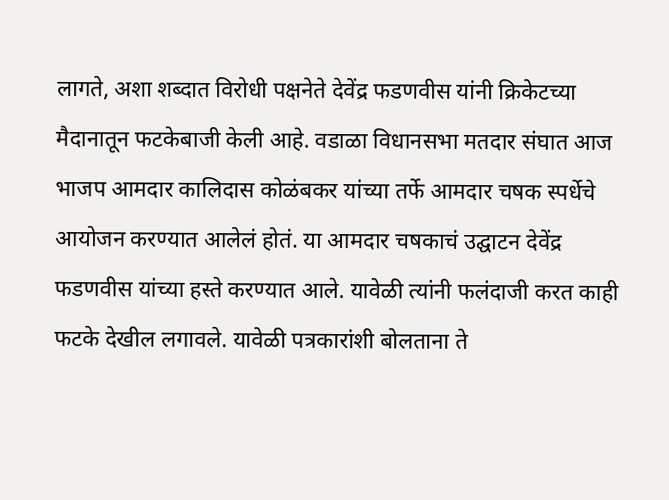लागते, अशा शब्दात विरोधी पक्षनेते देवेंद्र फडणवीस यांनी क्रिकेटच्या मैदानातून फटकेबाजी केली आहे. वडाळा विधानसभा मतदार संघात आज भाजप आमदार कालिदास कोळंबकर यांच्या तर्फे आमदार चषक स्पर्धेचे आयोजन करण्यात आलेलं होतं. या आमदार चषकाचं उद्घाटन देवेंद्र फडणवीस यांच्या हस्ते करण्यात आले. यावेळी त्यांनी फलंदाजी करत काही फटके देखील लगावले. यावेळी पत्रकारांशी बोलताना ते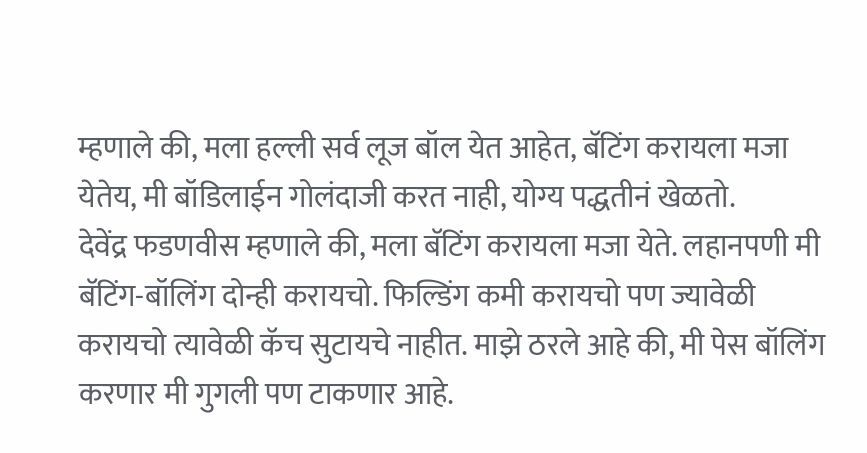म्हणाले की, मला हल्ली सर्व लूज बॉल येत आहेत, बॅटिंग करायला मजा येतेय, मी बॉडिलाईन गोलंदाजी करत नाही, योग्य पद्धतीनं खेळतो.
देवेंद्र फडणवीस म्हणाले की, मला बॅटिंग करायला मजा येते. लहानपणी मी बॅटिंग-बॉलिंग दोन्ही करायचो. फिल्डिंग कमी करायचो पण ज्यावेळी करायचो त्यावेळी कॅच सुटायचे नाहीत. माझे ठरले आहे की, मी पेस बॉलिंग करणार मी गुगली पण टाकणार आहे.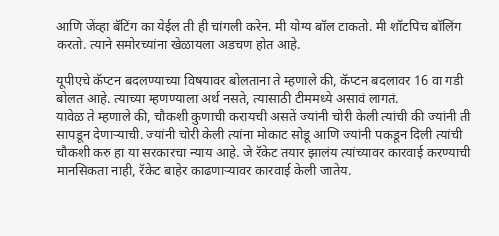आणि जेंव्हा बॅटिंग का येईल ती ही चांगली करेन. मी योग्य बॉल टाकतो. मी शॉटपिच बॉलिंग करतो. त्याने समोरच्यांना खेळायला अडचण होत आहे.

यूपीएचे कॅप्टन बदलण्याच्या विषयावर बोलताना ते म्हणाले की, कॅप्टन बदलावर 16 वा गडी बोलत आहे. त्याच्या म्हणण्याला अर्थ नसते, त्यासाठी टीममध्ये असावं लागतं.
यावेळ ते म्हणाले की, चौकशी कुणाची करायची असतें ज्यांनी चोरी केली त्यांची की ज्यांनी ती सापडून देणाऱ्याची. ज्यांनी चोरी केली त्यांना मोकाट सोडू आणि ज्यांनी पकडून दिली त्यांची चौकशी करु हा या सरकारचा न्याय आहे. जे रॅकेट तयार झालंय त्यांच्यावर कारवाई करण्याची मानसिकता नाही, रॅकेट बाहेर काढणाऱ्यावर कारवाई केली जातेय.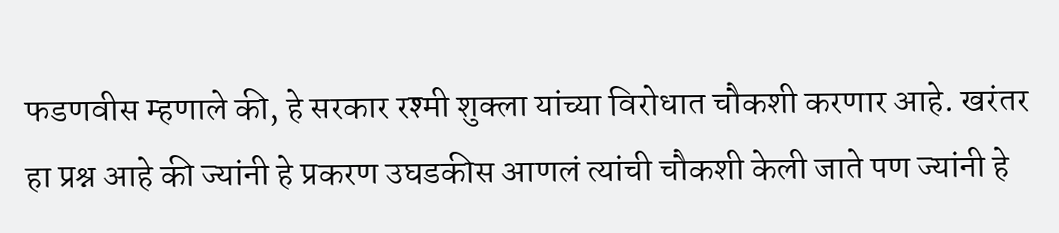फडणवीस म्हणाले की, हे सरकार रश्मी शुक्ला यांच्या विरोधात चौकशी करणार आहे. खरंतर हा प्रश्न आहे की ज्यांनी हे प्रकरण उघडकीस आणलं त्यांची चौकशी केली जाते पण ज्यांनी हे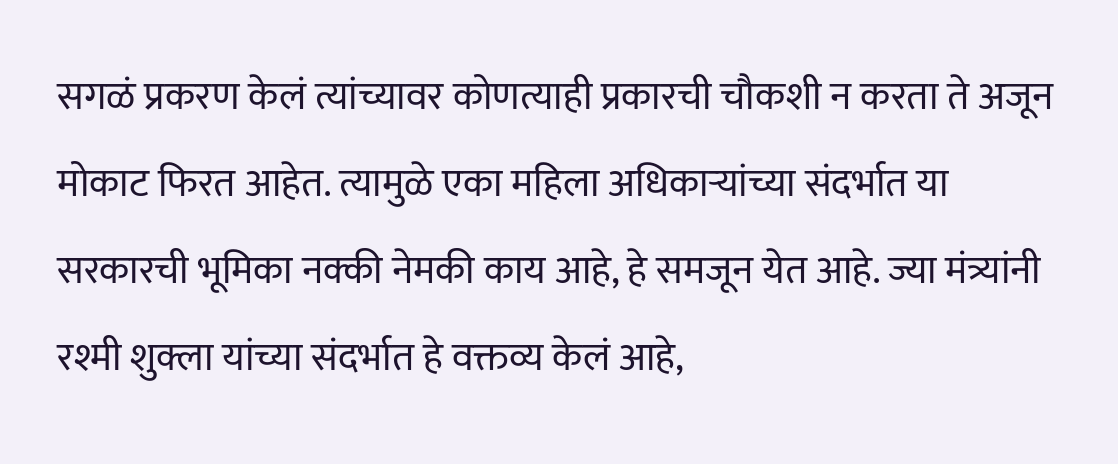सगळं प्रकरण केलं त्यांच्यावर कोणत्याही प्रकारची चौकशी न करता ते अजून मोकाट फिरत आहेत. त्यामुळे एका महिला अधिकाऱ्यांच्या संदर्भात या सरकारची भूमिका नक्की नेमकी काय आहे, हे समजून येत आहे. ज्या मंत्र्यांनी रश्मी शुक्ला यांच्या संदर्भात हे वक्तव्य केलं आहे,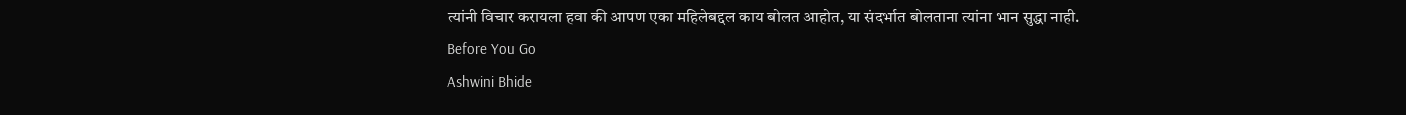त्यांनी विचार करायला हवा की आपण एका महिलेबद्दल काय बोलत आहोत, या संदर्भात बोलताना त्यांना भान सुद्धा नाही.
Before You Go
Ashwini Bhide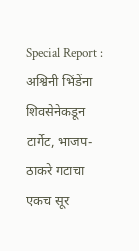Special Report : अश्विनी भिंडेंना शिवसेनेकडून टार्गेट, भाजप-ठाकरे गटाचा एकच सूर